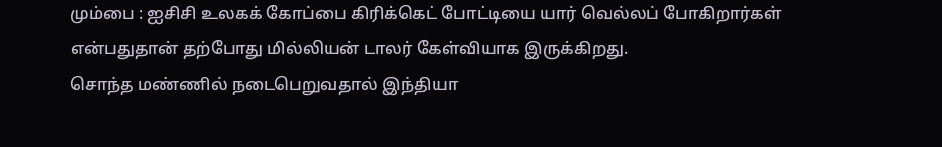மும்பை : ஐசிசி உலகக் கோப்பை கிரிக்கெட் போட்டியை யார் வெல்லப் போகிறார்கள் என்பதுதான் தற்போது மில்லியன் டாலர் கேள்வியாக இருக்கிறது.
சொந்த மண்ணில் நடைபெறுவதால் இந்தியா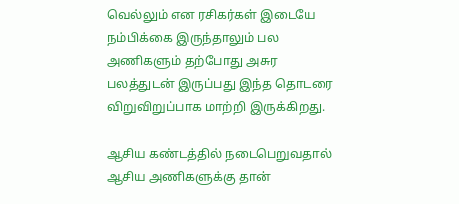வெல்லும் என ரசிகர்கள் இடையே நம்பிக்கை இருந்தாலும் பல அணிகளும் தற்போது அசுர பலத்துடன் இருப்பது இந்த தொடரை விறுவிறுப்பாக மாற்றி இருக்கிறது.

ஆசிய கண்டத்தில் நடைபெறுவதால் ஆசிய அணிகளுக்கு தான்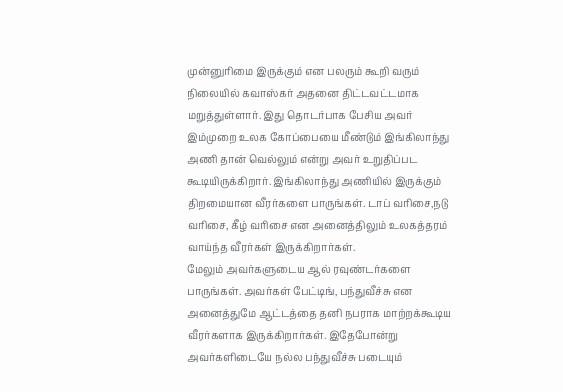முன்னுரிமை இருக்கும் என பலரும் கூறி வரும் நிலையில் கவாஸ்கர் அதனை திட்டவட்டமாக மறுத்துள்ளார். இது தொடர்பாக பேசிய அவர் இம்முறை உலக கோப்பையை மீண்டும் இங்கிலாந்து அணி தான் வெல்லும் என்று அவர் உறுதிப்பட கூடியிருக்கிறார். இங்கிலாந்து அணியில் இருக்கும் திறமையான வீரர்களை பாருங்கள். டாப் வரிசை,நடு வரிசை, கீழ் வரிசை என அனைத்திலும் உலகத்தரம் வாய்ந்த வீரர்கள் இருக்கிறார்கள்.
மேலும் அவர்களுடைய ஆல் ரவுண்டர்களை பாருங்கள். அவர்கள் பேட்டிங், பந்துவீச்சு என அனைத்துமே ஆட்டத்தை தனி நபராக மாற்றக்கூடிய வீரர்களாக இருக்கிறார்கள். இதேபோன்று அவர்களிடையே நல்ல பந்துவீச்சு படையும்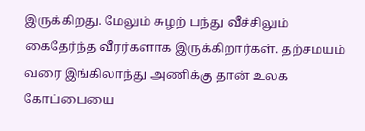இருக்கிறது. மேலும் சுழற் பந்து வீச்சிலும் கைதேர்ந்த வீரர்களாக இருக்கிறார்கள். தற்சமயம் வரை இங்கிலாந்து அணிக்கு தான் உலக கோப்பையை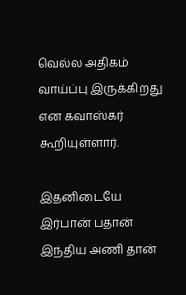வெல்ல அதிகம் வாய்ப்பு இருக்கிறது என கவாஸ்கர் கூறியுள்ளார்.

இதனிடையே இர்பான் பதான் இந்திய அணி தான்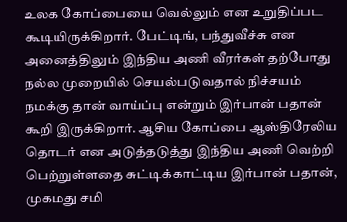உலக கோப்பையை வெல்லும் என உறுதிப்பட கூடியிருக்கிறார். பேட்டிங், பந்துவீச்சு என அனைத்திலும் இந்திய அணி வீரர்கள் தற்போது நல்ல முறையில் செயல்படுவதால் நிச்சயம் நமக்கு தான் வாய்ப்பு என்றும் இர்பான் பதான் கூறி இருக்கிறார். ஆசிய கோப்பை ஆஸ்திரேலிய தொடர் என அடுத்தடுத்து இந்திய அணி வெற்றி பெற்றுள்ளதை சுட்டிக்காட்டிய இர்பான் பதான், முகமது சமி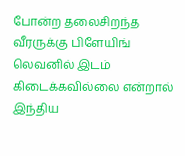போன்ற தலைசிறந்த வீரருக்கு பிளேயிங் லெவனில் இடம் கிடைக்கவில்லை என்றால் இந்திய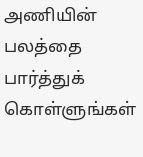அணியின் பலத்தை பார்த்துக் கொள்ளுங்கள்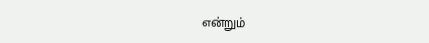என்றும்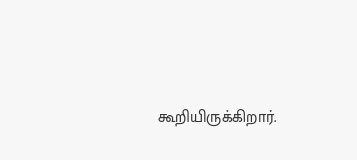கூறியிருக்கிறார்.